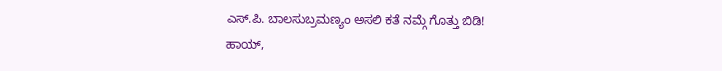ಎಸ್.ಪಿ. ಬಾಲಸುಬ್ರಮಣ್ಯಂ ಅಸಲಿ ಕತೆ ನಮ್ಗೆ ಗೊತ್ತು ಬಿಡಿ!
ಹಾಯ್,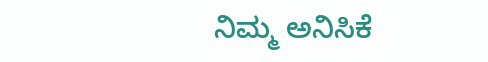ನಿಮ್ಮ ಅನಿಸಿಕೆ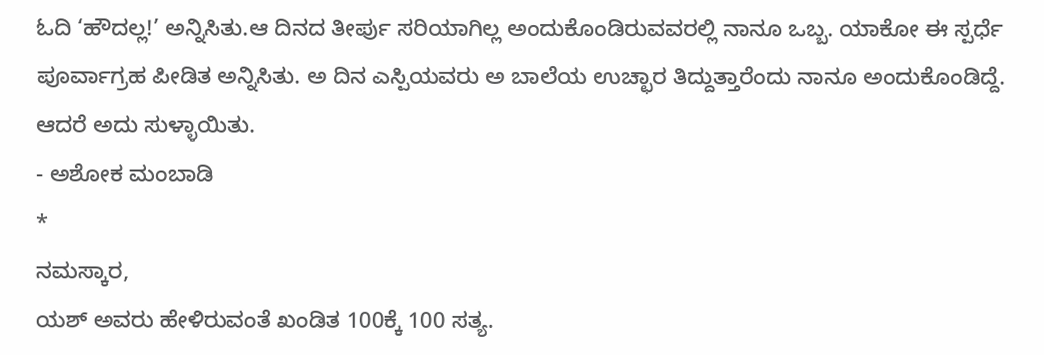ಓದಿ ‘ಹೌದಲ್ಲ!’ ಅನ್ನಿಸಿತು.ಆ ದಿನದ ತೀರ್ಪು ಸರಿಯಾಗಿಲ್ಲ ಅಂದುಕೊಂಡಿರುವವರಲ್ಲಿ ನಾನೂ ಒಬ್ಬ. ಯಾಕೋ ಈ ಸ್ಪರ್ಧೆ ಪೂರ್ವಾಗ್ರಹ ಪೀಡಿತ ಅನ್ನಿಸಿತು. ಅ ದಿನ ಎಸ್ಪಿಯವರು ಅ ಬಾಲೆಯ ಉಚ್ಛಾರ ತಿದ್ದುತ್ತಾರೆಂದು ನಾನೂ ಅಂದುಕೊಂಡಿದ್ದೆ. ಆದರೆ ಅದು ಸುಳ್ಳಾಯಿತು.
- ಅಶೋಕ ಮಂಬಾಡಿ
*
ನಮಸ್ಕಾರ,
ಯಶ್ ಅವರು ಹೇಳಿರುವಂತೆ ಖಂಡಿತ 100ಕ್ಕೆ 100 ಸತ್ಯ.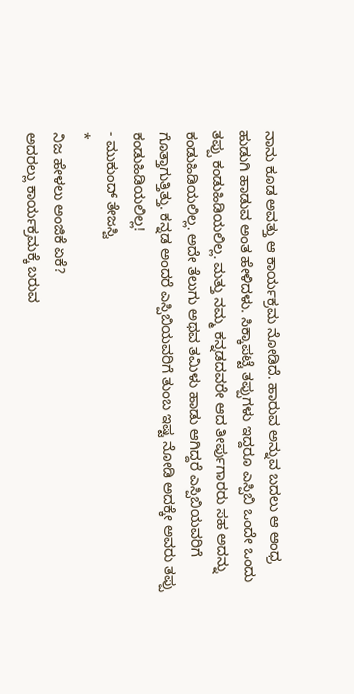ನಾನು ಕೂಡ ಅವತ್ತು ಆ ಕಾರ್ಯಕ್ರಮ ನೋಡಿದೆ. ಹಾರುವ ಅನ್ನುವ ಬದಲು ಆ ಆಂಧ್ರ ಹುಡುಗಿ ಹಾಡುವ ಅಂತ ಹೇಳಿದಳು. ಸಿಕ್ಕಾಪಟ್ಟೆ ತಪ್ಪುಗಳು ಇದ್ದರೂ ಎಸ್ಪಿಬಿ ಒಂದೇ ಒಂದು ತಪ್ಪು ಕಂಡುಹಿಡಿಯಲಿಲ್ಲ. ಮತ್ತು ನಮ್ಮ ಕನ್ನಡದವರೇ ಆದ ತೀರ್ಪುಗಾರರು ಸಹ ಅದನ್ನು ಕಂಡುಹಿಡಿಯಲಿಲ್ಲ. ಅದೇ ತೆಲುಗು ಅಥವ ತಮಿಳು ಹಾಡು ಆಗಿದ್ದರೆ ಎಸ್ಪಿಬಿಯವರಿಗೆ ಗೊತ್ತಾಗುತ್ತಿತ್ತು. ಕನ್ನಡ ಅಂದರೆ ಎಸ್ಪಿಬಿಯವರಿಗೆ ತುಂಬ ಇಷ್ಟ ನೋಡಿ ಅದಕ್ಕೇ ಅವರು ತಪ್ಪು ಕಂಡುಹಿಡಿಯಲಿಲ್ಲ!
- ಮುಕುಂದ್ ತೇಜಸ್ವಿ
*
ನಿಜ ಹೇಳಲು ಅಂಜಿಕೆ ಏಕೆ?
ಅದರಲ್ಲು ಕಾರ್ಯಕ್ರಮಕ್ಕೆ ಬರುವ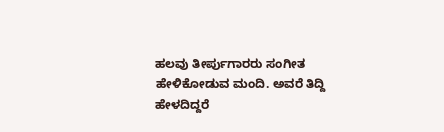ಹಲವು ತೀರ್ಪುಗಾರರು ಸಂಗೀತ ಹೇಳಿಕೋಡುವ ಮಂದಿ. ಅವರೆ ತಿದ್ದಿ ಹೇಳದಿದ್ದರೆ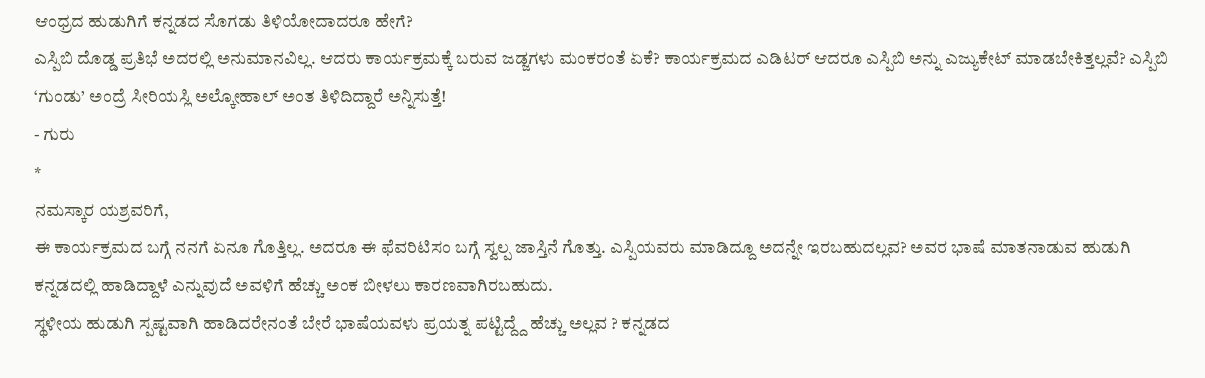ಆಂಧ್ರದ ಹುಡುಗಿಗೆ ಕನ್ನಡದ ಸೊಗಡು ತಿಳಿಯೋದಾದರೂ ಹೇಗೆ?
ಎಸ್ಪಿಬಿ ದೊಡ್ಡ ಪ್ರತಿಭೆ ಅದರಲ್ಲಿ ಅನುಮಾನವಿಲ್ಲ. ಆದರು ಕಾರ್ಯಕ್ರಮಕ್ಕೆ ಬರುವ ಜಡ್ಜಗಳು ಮಂಕರಂತೆ ಏಕೆ? ಕಾರ್ಯಕ್ರಮದ ಎಡಿಟರ್ ಆದರೂ ಎಸ್ಪಿಬಿ ಅನ್ನು ಎಜ್ಯುಕೇಟ್ ಮಾಡಬೇಕಿತ್ತಲ್ಲವೆ? ಎಸ್ಪಿಬಿ ‘ಗುಂಡು’ ಅಂದ್ರೆ ಸೀರಿಯಸ್ಲಿ ಅಲ್ಕೋಹಾಲ್ ಅಂತ ತಿಳಿದಿದ್ದಾರೆ ಅನ್ನಿಸುತ್ತೆ!
- ಗುರು
*
ನಮಸ್ಕಾರ ಯಶ್ರವರಿಗೆ,
ಈ ಕಾರ್ಯಕ್ರಮದ ಬಗ್ಗೆ ನನಗೆ ಏನೂ ಗೊತ್ತಿಲ್ಲ. ಅದರೂ ಈ ಫೆವರಿಟಿಸಂ ಬಗ್ಗೆ ಸ್ವಲ್ಪ ಜಾಸ್ತಿನೆ ಗೊತ್ತು. ಎಸ್ಪಿಯವರು ಮಾಡಿದ್ದೂ ಅದನ್ನೇ ಇರಬಹುದಲ್ಲವ? ಅವರ ಭಾಷೆ ಮಾತನಾಡುವ ಹುಡುಗಿ ಕನ್ನಡದಲ್ಲಿ ಹಾಡಿದ್ದಾಳೆ ಎನ್ನುವುದೆ ಅವಳಿಗೆ ಹೆಚ್ಚು ಅಂಕ ಬೀಳಲು ಕಾರಣವಾಗಿರಬಹುದು.
ಸ್ಥಳೀಯ ಹುಡುಗಿ ಸ್ಪಷ್ಟವಾಗಿ ಹಾಡಿದರೇನಂತೆ ಬೇರೆ ಭಾಷೆಯವಳು ಪ್ರಯತ್ನ ಪಟ್ಟಿದ್ದ್ದೆ ಹೆಚ್ಚು ಅಲ್ಲವ ? ಕನ್ನಡದ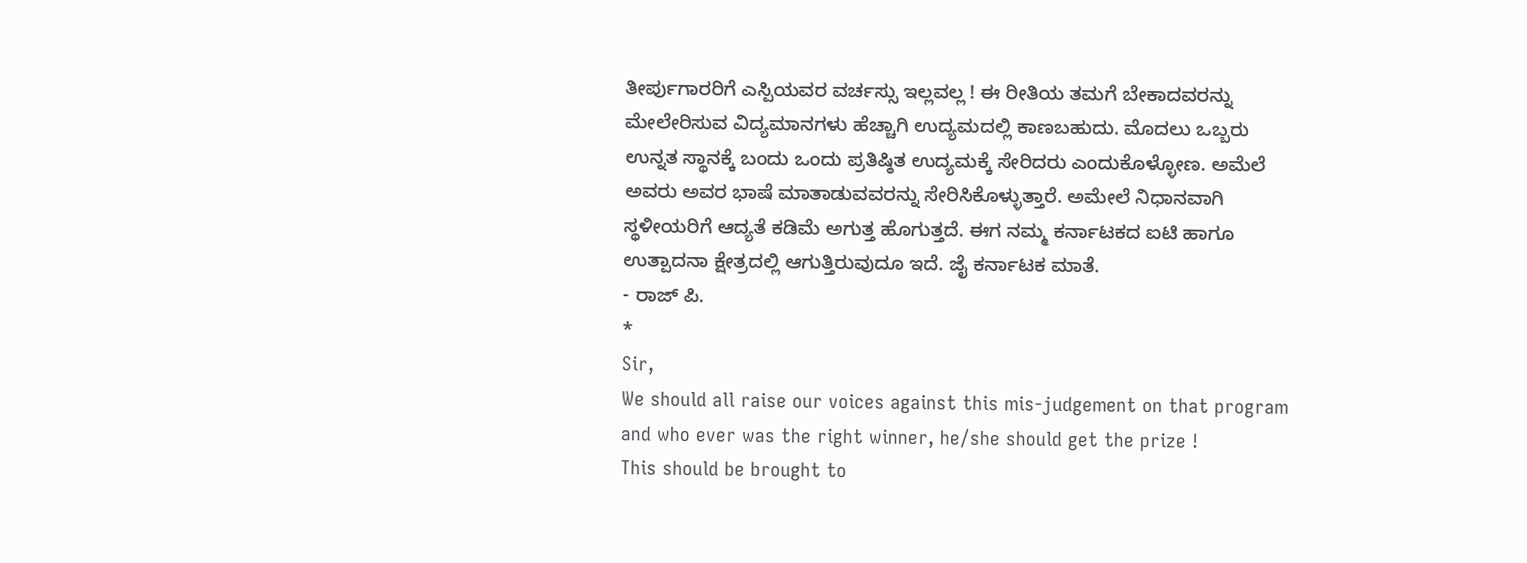ತೀರ್ಪುಗಾರರಿಗೆ ಎಸ್ಪಿಯವರ ವರ್ಚಸ್ಸು ಇಲ್ಲವಲ್ಲ ! ಈ ರೀತಿಯ ತಮಗೆ ಬೇಕಾದವರನ್ನು ಮೇಲೇರಿಸುವ ವಿದ್ಯಮಾನಗಳು ಹೆಚ್ಚಾಗಿ ಉದ್ಯಮದಲ್ಲಿ ಕಾಣಬಹುದು. ಮೊದಲು ಒಬ್ಬರು ಉನ್ನತ ಸ್ಥಾನಕ್ಕೆ ಬಂದು ಒಂದು ಪ್ರತಿಷ್ಠಿತ ಉದ್ಯಮಕ್ಕೆ ಸೇರಿದರು ಎಂದುಕೊಳ್ಳೋಣ. ಅಮೆಲೆ ಅವರು ಅವರ ಭಾಷೆ ಮಾತಾಡುವವರನ್ನು ಸೇರಿಸಿಕೊಳ್ಳುತ್ತಾರೆ. ಅಮೇಲೆ ನಿಧಾನವಾಗಿ ಸ್ಥಳೀಯರಿಗೆ ಆದ್ಯತೆ ಕಡಿಮೆ ಅಗುತ್ತ ಹೊಗುತ್ತದೆ. ಈಗ ನಮ್ಮ ಕರ್ನಾಟಕದ ಐಟಿ ಹಾಗೂ ಉತ್ಪಾದನಾ ಕ್ಷೇತ್ರದಲ್ಲಿ ಆಗುತ್ತಿರುವುದೂ ಇದೆ. ಜೈ ಕರ್ನಾಟಕ ಮಾತೆ.
- ರಾಜ್ ಪಿ.
*
Sir,
We should all raise our voices against this mis-judgement on that program and who ever was the right winner, he/she should get the prize !
This should be brought to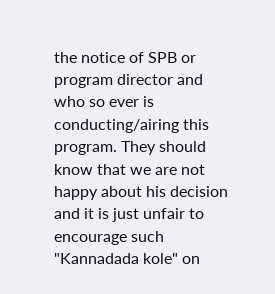the notice of SPB or program director and who so ever is conducting/airing this program. They should know that we are not happy about his decision and it is just unfair to encourage such "Kannadada kole" on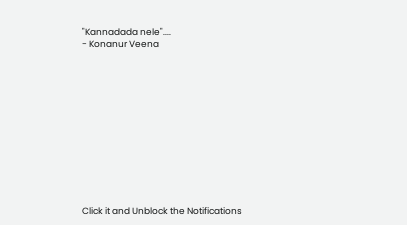"Kannadada nele"....
- Konanur Veena












Click it and Unblock the Notifications